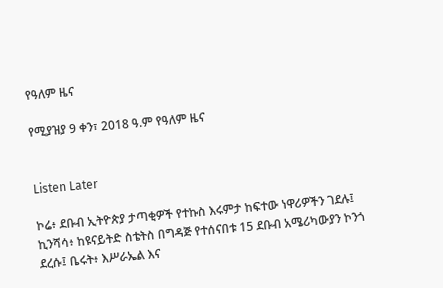የዓለም ዜና

የሚያዝያ 9 ቀን፣ 2018 ዓ.ም የዓለም ዜና


Listen Later

ኮሬ፥ ደቡብ ኢትዮጵያ ታጣቂዎች የተኩስ እሩምታ ከፍተው ነዋሪዎችን ገደሉ፤ ኪንሻሳ፥ ከዩናይትድ ስቴትስ በግዳጅ የተሰናበቱ 15 ደቡብ አሜሪካውያን ኮንጎ ደረሱ፤ ቤሩት፥ እሥራኤል እና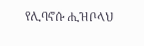የሊባኖሱ ሒዝቦላህ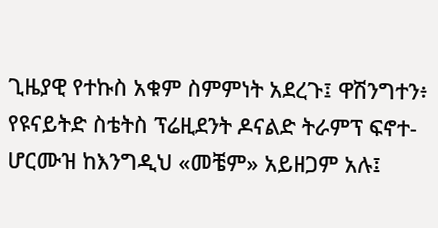ጊዜያዊ የተኩስ አቁም ስምምነት አደረጉ፤ ዋሽንግተን፥ የዩናይትድ ስቴትስ ፕሬዚደንት ዶናልድ ትራምፕ ፍኖተ-ሆርሙዝ ከእንግዲህ «መቼም» አይዘጋም አሉ፤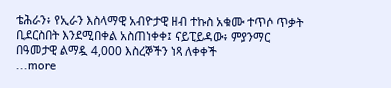ቴሕራን፥ የኢራን እስላማዊ አብዮታዊ ዘብ ተኩስ አቁሙ ተጥሶ ጥቃት ቢደርስበት እንደሚበቀል አስጠነቀቀ፤ ናይፒይዳው፥ ምያንማር በዓመታዊ ልማዷ 4,000 እስረኞችን ነጻ ለቀቀች
...more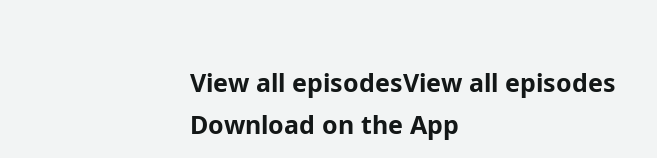View all episodesView all episodes
Download on the App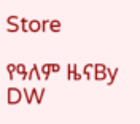Store

የዓለም ዜናBy DW